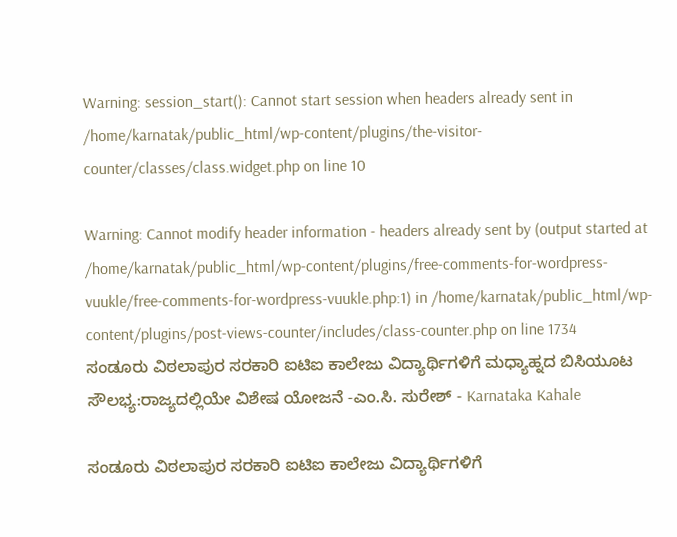Warning: session_start(): Cannot start session when headers already sent in /home/karnatak/public_html/wp-content/plugins/the-visitor-counter/classes/class.widget.php on line 10

Warning: Cannot modify header information - headers already sent by (output started at /home/karnatak/public_html/wp-content/plugins/free-comments-for-wordpress-vuukle/free-comments-for-wordpress-vuukle.php:1) in /home/karnatak/public_html/wp-content/plugins/post-views-counter/includes/class-counter.php on line 1734
ಸಂಡೂರು ವಿಠಲಾಪುರ ಸರಕಾರಿ ಐಟಿಐ ಕಾಲೇಜು ವಿದ್ಯಾರ್ಥಿಗಳಿಗೆ ಮಧ್ಯಾಹ್ನದ ಬಿಸಿಯೂಟ ಸೌಲಭ್ಯ:ರಾಜ್ಯದಲ್ಲಿಯೇ ವಿಶೇಷ ಯೋಜನೆ -ಎಂ.ಸಿ. ಸುರೇಶ್ - Karnataka Kahale

ಸಂಡೂರು ವಿಠಲಾಪುರ ಸರಕಾರಿ ಐಟಿಐ ಕಾಲೇಜು ವಿದ್ಯಾರ್ಥಿಗಳಿಗೆ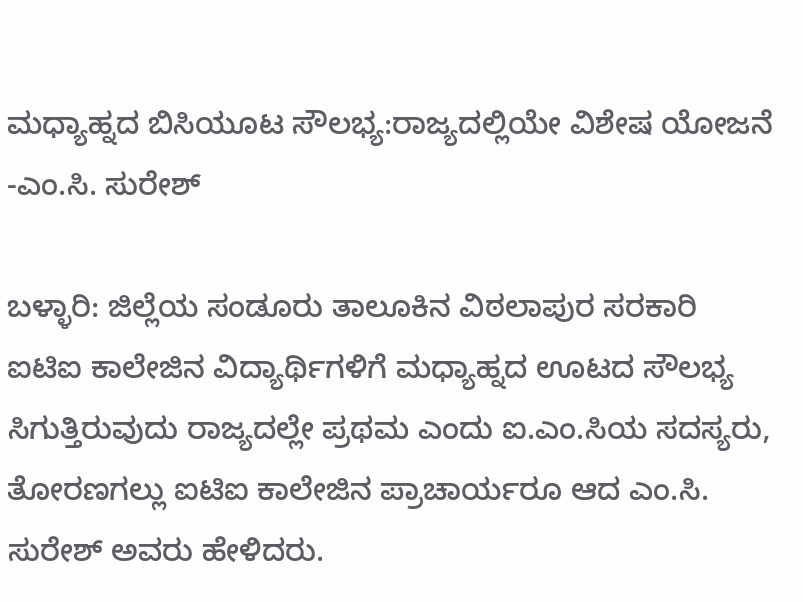ಮಧ್ಯಾಹ್ನದ ಬಿಸಿಯೂಟ ಸೌಲಭ್ಯ:ರಾಜ್ಯದಲ್ಲಿಯೇ ವಿಶೇಷ ಯೋಜನೆ -ಎಂ.ಸಿ. ಸುರೇಶ್

ಬಳ್ಳಾರಿ: ಜಿಲ್ಲೆಯ ಸಂಡೂರು ತಾಲೂಕಿನ ವಿಠಲಾಪುರ ಸರಕಾರಿ ಐಟಿಐ ಕಾಲೇಜಿನ ವಿದ್ಯಾರ್ಥಿಗಳಿಗೆ ಮಧ್ಯಾಹ್ನದ ಊಟದ ಸೌಲಭ್ಯ ಸಿಗುತ್ತಿರುವುದು ರಾಜ್ಯದಲ್ಲೇ ಪ್ರಥಮ ಎಂದು ಐ.ಎಂ.ಸಿಯ ಸದಸ್ಯರು, ತೋರಣಗಲ್ಲು ಐಟಿಐ ಕಾಲೇಜಿನ ಪ್ರಾಚಾರ್ಯರೂ ಆದ ಎಂ.ಸಿ. ಸುರೇಶ್ ಅವರು ಹೇಳಿದರು.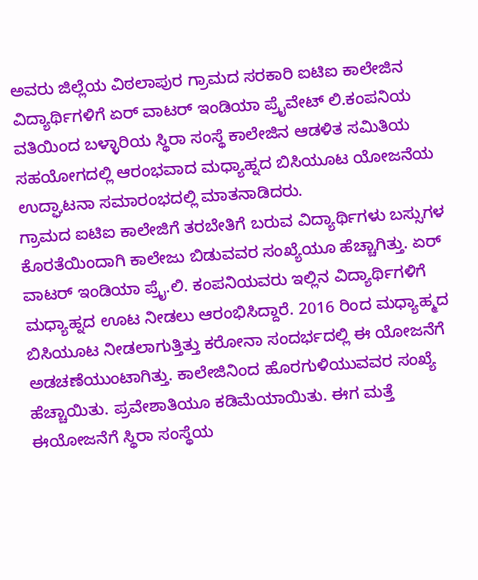ಅವರು ಜಿಲ್ಲೆಯ ವಿಠಲಾಪುರ ಗ್ರಾಮದ ಸರಕಾರಿ ಐಟಿಐ ಕಾಲೇಜಿನ ವಿದ್ಯಾರ್ಥಿಗಳಿಗೆ ಏರ್ ವಾಟರ್ ಇಂಡಿಯಾ ಪ್ರೈವೇಟ್ ಲಿ.ಕಂಪನಿಯ ವತಿಯಿಂದ ಬಳ್ಳಾರಿಯ ಸ್ಥಿರಾ ಸಂಸ್ಥೆ ಕಾಲೇಜಿನ ಆಡಳಿತ ಸಮಿತಿಯ ಸಹಯೋಗದಲ್ಲಿ ಆರಂಭವಾದ ಮಧ್ಯಾಹ್ನದ ಬಿಸಿಯೂಟ ಯೋಜನೆಯ ಉದ್ಘಾಟನಾ ಸಮಾರಂಭದಲ್ಲಿ ಮಾತನಾಡಿದರು.
ಗ್ರಾಮದ ಐಟಿಐ ಕಾಲೇಜಿಗೆ ತರಬೇತಿಗೆ ಬರುವ ವಿದ್ಯಾರ್ಥಿಗಳು ಬಸ್ಸುಗಳ ಕೊರತೆಯಿಂದಾಗಿ ಕಾಲೇಜು ಬಿಡುವವರ ಸಂಖ್ಯೆಯೂ ಹೆಚ್ಚಾಗಿತ್ತು. ಏರ್ ವಾಟರ್ ಇಂಡಿಯಾ ಪ್ರೈ.ಲಿ. ಕಂಪನಿಯವರು ಇಲ್ಲಿನ ವಿದ್ಯಾರ್ಥಿಗಳಿಗೆ ಮಧ್ಯಾಹ್ನದ ಊಟ ನೀಡಲು ಆರಂಭಿಸಿದ್ದಾರೆ. 2016 ರಿಂದ ಮಧ್ಯಾಹ್ಮದ ಬಿಸಿಯೂಟ ನೀಡಲಾಗುತ್ತಿತ್ತು ಕರೋನಾ ಸಂದರ್ಭದಲ್ಲಿ ಈ ಯೋಜನೆಗೆ ಅಡಚಣೆಯುಂಟಾಗಿತ್ತು. ಕಾಲೇಜಿನಿಂದ ಹೊರಗುಳಿಯುವವರ ಸಂಖ್ಯೆ ಹೆಚ್ಚಾಯಿತು. ಪ್ರವೇಶಾತಿಯೂ ಕಡಿಮೆಯಾಯಿತು. ಈಗ ಮತ್ತೆ ಈಯೋಜನೆಗೆ ಸ್ಥಿರಾ ಸಂಸ್ಥೆಯ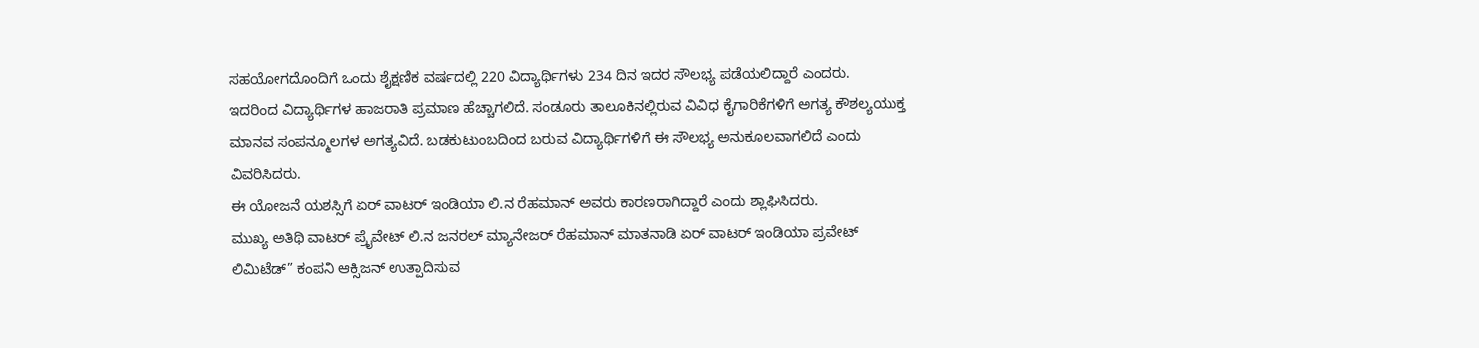ಸಹಯೋಗದೊಂದಿಗೆ ಒಂದು ಶೈಕ್ಷಣಿಕ ವರ್ಷದಲ್ಲಿ 220 ವಿದ್ಯಾರ್ಥಿಗಳು 234 ದಿನ ಇದರ ಸೌಲಭ್ಯ ಪಡೆಯಲಿದ್ದಾರೆ ಎಂದರು.      ಇದರಿಂದ ವಿದ್ಯಾರ್ಥಿಗಳ ಹಾಜರಾತಿ ಪ್ರಮಾಣ ಹೆಚ್ಚಾಗಲಿದೆ. ಸಂಡೂರು ತಾಲೂಕಿನಲ್ಲಿರುವ ವಿವಿಧ ಕೈಗಾರಿಕೆಗಳಿಗೆ ಅಗತ್ಯ ಕೌಶಲ್ಯಯುಕ್ತ ಮಾನವ ಸಂಪನ್ಮೂಲಗಳ ಅಗತ್ಯವಿದೆ. ಬಡಕುಟುಂಬದಿಂದ ಬರುವ ವಿದ್ಯಾರ್ಥಿಗಳಿಗೆ ಈ ಸೌಲಭ್ಯ ಅನುಕೂಲವಾಗಲಿದೆ ಎಂದು ವಿವರಿಸಿದರು.
ಈ ಯೋಜನೆ ಯಶಸ್ಸಿಗೆ ಏರ್ ವಾಟರ್ ಇಂಡಿಯಾ ಲಿ.ನ ರೆಹಮಾನ್ ಅವರು ಕಾರಣರಾಗಿದ್ದಾರೆ ಎಂದು ಶ್ಲಾಘಿಸಿದರು.                                                       ಮುಖ್ಯ ಅತಿಥಿ ವಾಟರ್ ಪ್ರೈವೇಟ್ ಲಿ.ನ ಜನರಲ್ ಮ್ಯಾನೇಜರ್ ರೆಹಮಾನ್ ಮಾತನಾಡಿ ಏರ್ ವಾಟರ್ ಇಂಡಿಯಾ ಪ್ರವೇಟ್ ಲಿಮಿಟೆಡ್” ಕಂಪನಿ ಆಕ್ಸಿಜನ್ ಉತ್ಪಾದಿಸುವ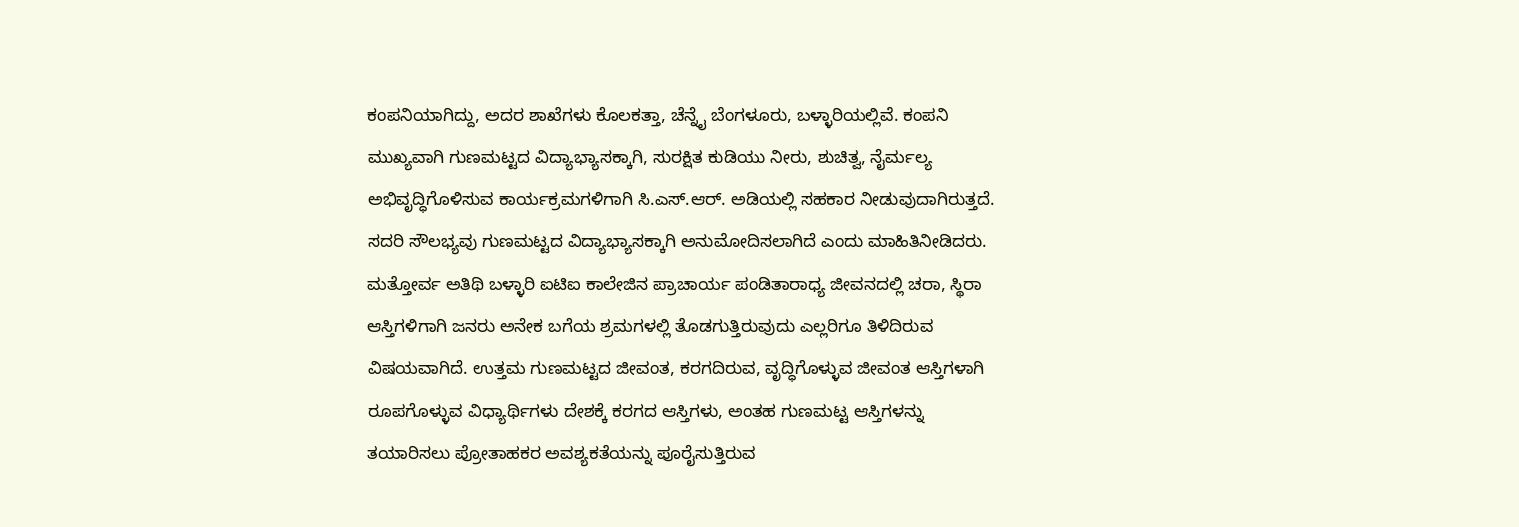ಕಂಪನಿಯಾಗಿದ್ದು, ಅದರ ಶಾಖೆಗಳು ಕೊಲಕತ್ತಾ, ಚೆನ್ನೈ ಬೆಂಗಳೂರು, ಬಳ್ಳಾರಿಯಲ್ಲಿವೆ. ಕಂಪನಿ ಮುಖ್ಯವಾಗಿ ಗುಣಮಟ್ಟದ ವಿದ್ಯಾಭ್ಯಾಸಕ್ಕಾಗಿ, ಸುರಕ್ಷಿತ ಕುಡಿಯು ನೀರು, ಶುಚಿತ್ವ, ನೈರ್ಮಲ್ಯ ಅಭಿವೃದ್ಧಿಗೊಳಿಸುವ ಕಾರ್ಯಕ್ರಮಗಳಿಗಾಗಿ ಸಿ.ಎಸ್.ಆರ್. ಅಡಿಯಲ್ಲಿ ಸಹಕಾರ ನೀಡುವುದಾಗಿರುತ್ತದೆ. ಸದರಿ ಸೌಲಭ್ಯವು ಗುಣಮಟ್ಟದ ವಿದ್ಯಾಭ್ಯಾಸಕ್ಕಾಗಿ ಅನುಮೋದಿಸಲಾಗಿದೆ ಎಂದು ಮಾಹಿತಿ‌ನೀಡಿದರು.                                      ಮತ್ತೋರ್ವ ಅತಿಥಿ ಬಳ್ಳಾರಿ ಐಟಿಐ ಕಾಲೇಜಿನ ಪ್ರಾಚಾರ್ಯ ಪಂಡಿತಾರಾಧ್ಯ ಜೀವನದಲ್ಲಿ ಚರಾ, ಸ್ಥಿರಾ ಆಸ್ತಿಗಳಿಗಾಗಿ ಜನರು ಅನೇಕ ಬಗೆಯ ಶ್ರಮಗಳಲ್ಲಿ ತೊಡಗುತ್ತಿರುವುದು ಎಲ್ಲರಿಗೂ ತಿಳಿದಿರುವ ವಿಷಯವಾಗಿದೆ. ಉತ್ತಮ ಗುಣಮಟ್ಟದ ಜೀವಂತ, ಕರಗದಿರುವ, ವೃದ್ಧಿಗೊಳ್ಳುವ ಜೀವಂತ ಆಸ್ತಿಗಳಾಗಿ ರೂಪಗೊಳ್ಳುವ ವಿಧ್ಯಾರ್ಥಿಗಳು ದೇಶಕ್ಕೆ ಕರಗದ ಆಸ್ತಿಗಳು, ಅಂತಹ ಗುಣಮಟ್ಟ ಆಸ್ತಿಗಳನ್ನು ತಯಾರಿಸಲು ಪ್ರೋತಾಹಕರ ಅವಶ್ಯಕತೆಯನ್ನು ಪೂರೈಸುತ್ತಿರುವ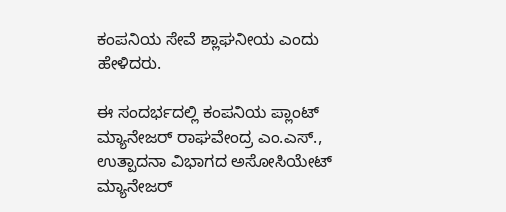ಕಂಪನಿಯ ಸೇವೆ ಶ್ಲಾಘನೀಯ ಎಂದು ಹೇಳಿದರು.

ಈ ಸಂದರ್ಭದಲ್ಲಿ ಕಂಪನಿಯ ಪ್ಲಾಂಟ್ ಮ್ಯಾನೇಜರ್ ರಾಘವೇಂದ್ರ ಎಂ.ಎಸ್., ಉತ್ಪಾದನಾ ವಿಭಾಗದ ಅಸೋಸಿಯೇಟ್ ಮ್ಯಾನೇಜರ್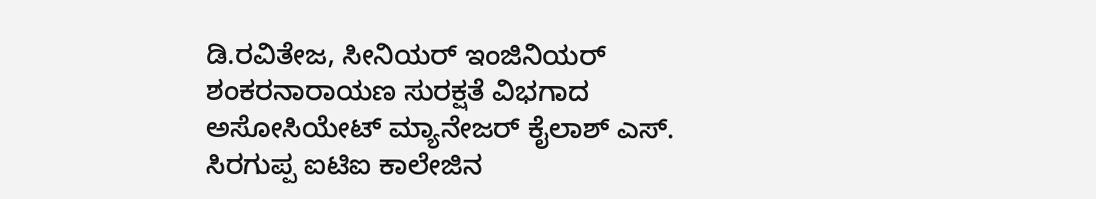ಡಿ.ರವಿತೇಜ, ಸೀನಿಯರ್ ಇಂಜಿನಿಯರ್ ಶಂಕರನಾರಾಯಣ ಸುರಕ್ಷತೆ ವಿಭಗಾದ ಅಸೋಸಿಯೇಟ್ ಮ್ಯಾನೇಜರ್ ಕೈಲಾಶ್ ಎಸ್. ಸಿರಗುಪ್ಪ ಐಟಿಐ ಕಾಲೇಜಿನ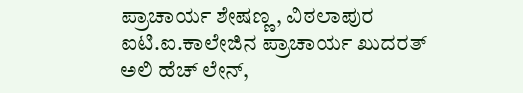ಪ್ರಾಚಾರ್ಯ ಶೇಷಣ್ಣ, ವಿಠಲಾಪುರ ಐಟಿ.ಐ.ಕಾಲೇಜಿನ ಪ್ರಾಚಾರ್ಯ ಖುದರತ್ ಅಲಿ ಹೆಚ್ ಲೇನ್,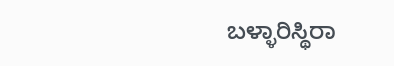ಬಳ್ಳಾರಿ‌ಸ್ಥಿರಾ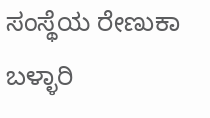ಸಂಸ್ಥೆಯ ರೇಣುಕಾ ಬಳ್ಳಾರಿ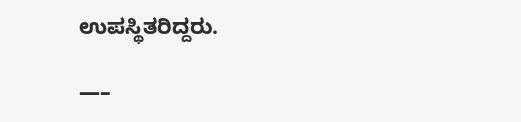ಉಪಸ್ಥಿತರಿದ್ದರು.

—–